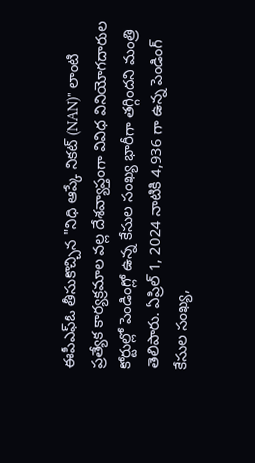ఈపీఎఫ్ఓ తీసుకొచ్చిన "నిధి ఆప్కే నికట్ (NAN)" లాంటి ప్రత్యేక కార్యక్రమాల వల్ల దేశవ్యాప్తంగా వివిధ వినియోగదారుల కోర్టుల్లో పెండింగ్లో ఉన్న కేసుల సంఖ్య భారీగా తగ్గిందని మంత్రి తెలిపారు. ఏప్రిల్ 1, 2024 నాటికి 4,936 గా ఉన్న పెండింగ్ కేసుల సంఖ్య,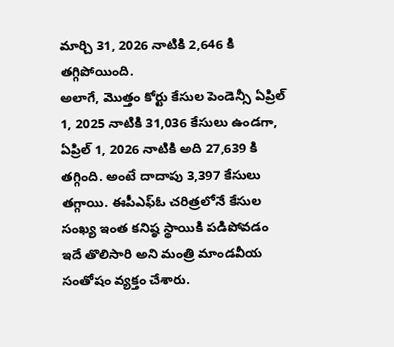మార్చి 31, 2026 నాటికి 2,646 కి తగ్గిపోయింది.
అలాగే, మొత్తం కోర్టు కేసుల పెండెన్సీ ఏప్రిల్ 1, 2025 నాటికి 31,036 కేసులు ఉండగా, ఏప్రిల్ 1, 2026 నాటికి అది 27,639 కి తగ్గింది. అంటే దాదాపు 3,397 కేసులు తగ్గాయి. ఈపీఎఫ్ఓ చరిత్రలోనే కేసుల సంఖ్య ఇంత కనిష్ఠ స్థాయికి పడిపోవడం ఇదే తొలిసారి అని మంత్రి మాండవీయ సంతోషం వ్యక్తం చేశారు.